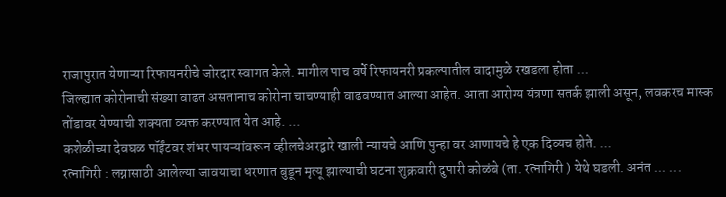राजापुरात येणाऱ्या रिफायनरीचे जोरदार स्वागत केले. मागील पाच वर्षे रिफायनरी प्रकल्पातील वादामुळे रखडला होता ...
जिल्ह्यात कोरोनाची संख्या वाढत असतानाच कोरोना चाचण्याही वाढवण्यात आल्या आहेत. आता आरोग्य यंत्रणा सतर्क झाली असून, लवकरच मास्क तोंडावर येण्याची शक्यता व्यक्त करण्यात येत आहे. ...
कशेळीच्या देवघळ पॉईंटवर शंभर पायऱ्यांवरून व्हीलचेअरद्वारे खाली न्यायचे आणि पुन्हा वर आणायचे हे एक दिव्यच होते. ...
रत्नागिरी : लग्नासाठी आलेल्या जावयाचा धरणात बुडून मृत्यू झाल्याची घटना शुक्रवारी दुपारी कोळंबे (ता. रत्नागिरी ) येथे घडली. अनंत ... ...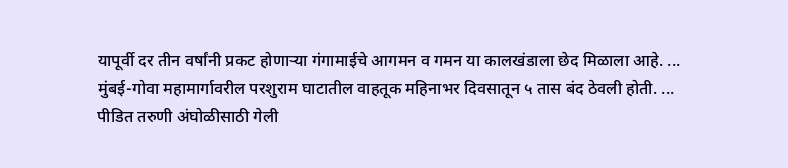यापूर्वी दर तीन वर्षांनी प्रकट होणाऱ्या गंगामाईचे आगमन व गमन या कालखंडाला छेद मिळाला आहे. ...
मुंबई-गोवा महामार्गावरील परशुराम घाटातील वाहतूक महिनाभर दिवसातून ५ तास बंद ठेवली होती. ...
पीडित तरुणी अंघोळीसाठी गेली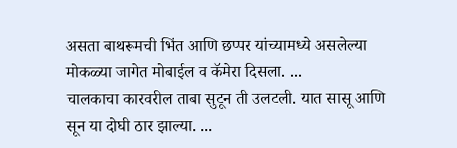असता बाथरूमची भिंत आणि छप्पर यांच्यामध्ये असलेल्या मोकळ्या जागेत मोबाईल व कॅमेरा दिसला. ...
चालकाचा कारवरील ताबा सुटून ती उलटली. यात सासू आणि सून या दोघी ठार झाल्या. ...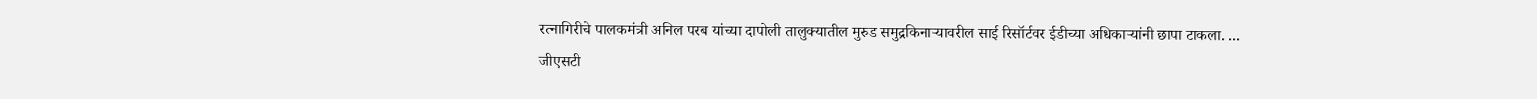रत्नागिरीचे पालकमंत्री अनिल परब यांच्या दापोली तालुक्यातील मुरुड समुद्रकिनाऱ्यावरील साई रिसॉर्टवर ईडीच्या अधिकाऱ्यांनी छापा टाकला. ...
जीएसटी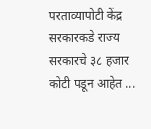परताव्यापोटी केंद्र सरकारकडे राज्य सरकारचे ३८ हजार कोटी पडून आहेत ...